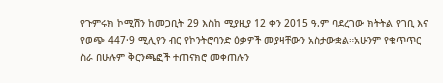የጉምሩክ ኮሚሽን ከመጋቢት 29 እስከ ሚያዚያ 12 ቀን 2015 ዓ.ም ባደረገው ክትትል የገቢ እና የወጭ 447·9 ሚሊየን ብር የኮንትሮባንድ ዕቃዎች መያዛቸውን አስታውቋል።አሁንም የቁጥጥር ስራ በሁሉም ቅርንጫፎች ተጠናክሮ መቀጠሉን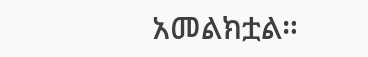አመልክቷል።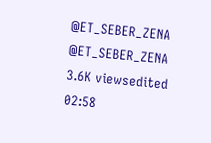@ET_SEBER_ZENA @ET_SEBER_ZENA 3.6K viewsedited 02:58